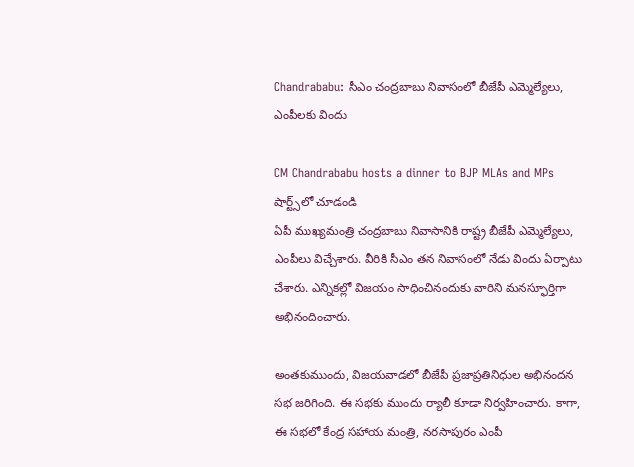Chandrababu: సీఎం చంద్రబాబు నివాసంలో బీజేపీ ఎమ్మెల్యేలు, ఎంపీలకు విందు

CM Chandrababu hosts a dinner to BJP MLAs and MPs
షార్ట్స్‌లో చూడండి
ఏపీ ముఖ్యమంత్రి చంద్రబాబు నివాసానికి రాష్ట్ర బీజేపీ ఎమ్మెల్యేలు, ఎంపీలు విచ్చేశారు. వీరికి సీఎం తన నివాసంలో నేడు విందు ఏర్పాటు చేశారు. ఎన్నికల్లో విజయం సాధించినందుకు వారిని మనస్ఫూర్తిగా అభినందించారు.

అంతకుముందు, విజయవాడలో బీజేపీ ప్రజాప్రతినిధుల అభినందన సభ జరిగింది. ఈ సభకు ముందు ర్యాలీ కూడా నిర్వహించారు. కాగా, ఈ సభలో కేంద్ర సహాయ మంత్రి, నరసాపురం ఎంపీ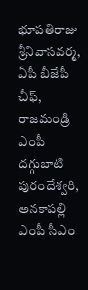భూపతిరాజు శ్రీనివాసవర్మ, ఏపీ బీజేపీ చీఫ్, రాజమండ్రి ఎంపీ దగ్గుబాటి పురందేశ్వరి, అనకాపల్లి ఎంపీ సీఎం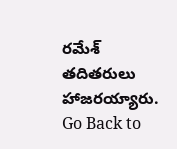రమేశ్ తదితరులు హాజరయ్యారు.
Go Back to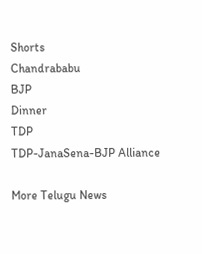Shorts
Chandrababu
BJP
Dinner
TDP
TDP-JanaSena-BJP Alliance

More Telugu News